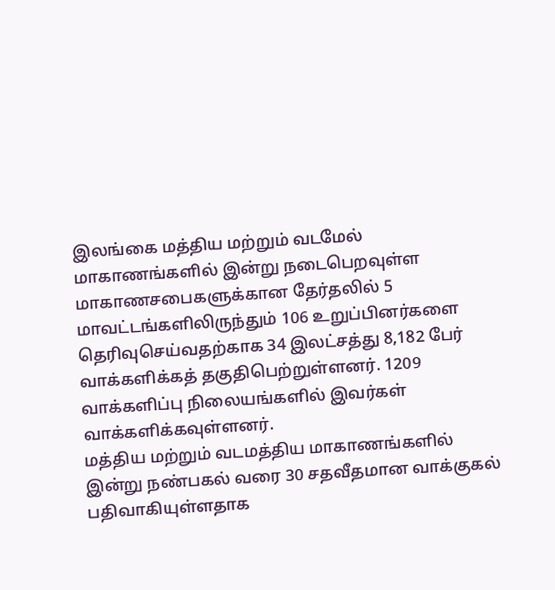இலங்கை மத்திய மற்றும் வடமேல் மாகாணங்களில் இன்று நடைபெறவுள்ள மாகாணசபைகளுக்கான தேர்தலில் 5 மாவட்டங்களிலிருந்தும் 106 உறுப்பினர்களை தெரிவுசெய்வதற்காக 34 இலட்சத்து 8,182 பேர் வாக்களிக்கத் தகுதிபெற்றுள்ளனர். 1209 வாக்களிப்பு நிலையங்களில் இவர்கள் வாக்களிக்கவுள்ளனர்.
மத்திய மற்றும் வடமத்திய மாகாணங்களில் இன்று நண்பகல் வரை 30 சதவீதமான வாக்குகல் பதிவாகியுள்ளதாக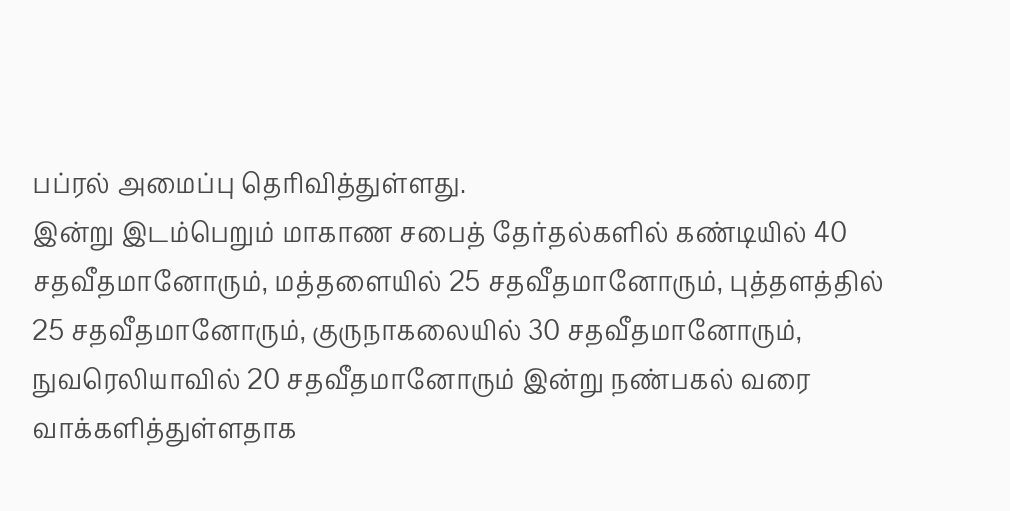பப்ரல் அமைப்பு தெரிவித்துள்ளது.
இன்று இடம்பெறும் மாகாண சபைத் தேர்தல்களில் கண்டியில் 40 சதவீதமானோரும், மத்தளையில் 25 சதவீதமானோரும், புத்தளத்தில் 25 சதவீதமானோரும், குருநாகலையில் 30 சதவீதமானோரும், நுவரெலியாவில் 20 சதவீதமானோரும் இன்று நண்பகல் வரை வாக்களித்துள்ளதாக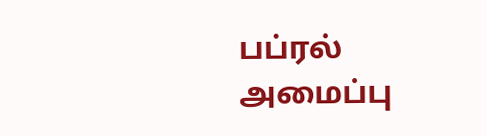பப்ரல் அமைப்பு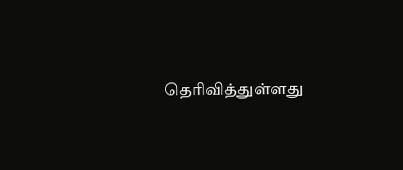தெரிவித்துள்ளது